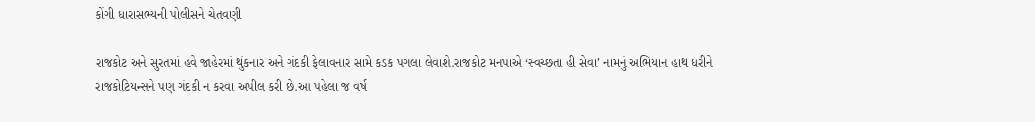કોંગી ધારાસભ્યની પોલીસને ચેતવણી

રાજકોટ અને સુરતમાં હવે જાહેરમાં થુંકનાર અને ગંદકી ફેલાવનાર સામે કડક પગલા લેવાશે.રાજકોટ મનપાએ ‘સ્વચ્છતા હી સેવા’ નામનું અભિયાન હાથ ધરીને રાજકોટિયન્સને પણ ગંદકી ન કરવા અપીલ કરી છે.આ પહેલા જ વર્ષ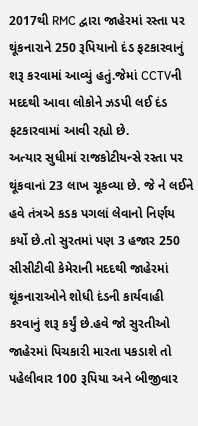2017થી RMC દ્વારા જાહેરમાં રસ્તા પર થૂંકનારાને 250 રૂપિયાનો દંડ ફટકારવાનું શરૂ કરવામાં આવ્યું હતું.જેમાં CCTVની મદદથી આવા લોકોને ઝડપી લઈ દંડ ફટકારવામાં આવી રહ્યો છે.
અત્યાર સુધીમાં રાજકોટીયન્સે રસ્તા પર થૂંકવાનાં 23 લાખ ચૂકવ્યા છે. જે ને લઈને હવે તંત્રએ કડક પગલાં લેવાનો નિર્ણય કર્યો છે.તો સુરતમાં પણ 3 હજાર 250 સીસીટીવી કેમેરાની મદદથી જાહેરમાં થૂંકનારાઓને શોધી દંડની કાર્યવાહી કરવાનું શરૂ કર્યું છે.હવે જો સુરતીઓ જાહેરમાં પિચકારી મારતા પકડાશે તો પહેલીવાર 100 રૂપિયા અને બીજીવાર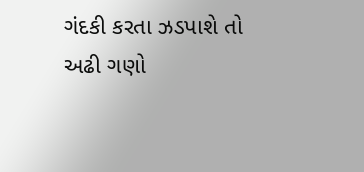ગંદકી કરતા ઝડપાશે તો અઢી ગણો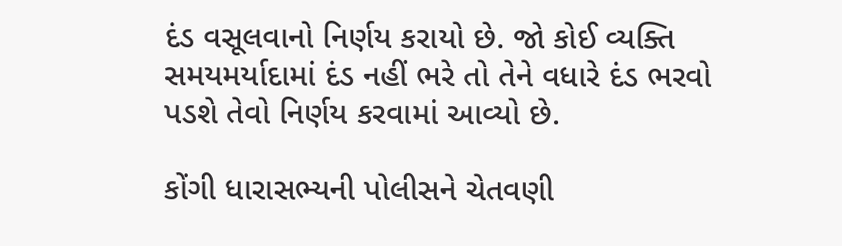દંડ વસૂલવાનો નિર્ણય કરાયો છે. જો કોઈ વ્યક્તિ સમયમર્યાદામાં દંડ નહીં ભરે તો તેને વધારે દંડ ભરવો પડશે તેવો નિર્ણય કરવામાં આવ્યો છે.

કોંગી ધારાસભ્યની પોલીસને ચેતવણી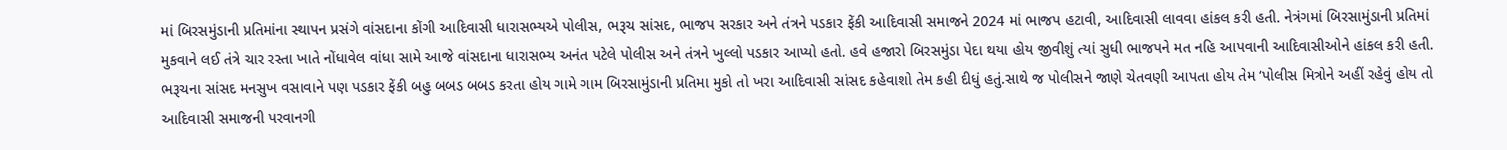માં બિરસમુંડાની પ્રતિમાંના સ્થાપન પ્રસંગે વાંસદાના કોંગી આદિવાસી ધારાસભ્યએ પોલીસ, ભરૂચ સાંસદ, ભાજપ સરકાર અને તંત્રને પડકાર ફેંકી આદિવાસી સમાજને 2024 માં ભાજપ હટાવી, આદિવાસી લાવવા હાંકલ કરી હતી. નેત્રંગમાં બિરસામુંડાની પ્રતિમાં મુકવાને લઈ તંત્રે ચાર રસ્તા ખાતે નોંધાવેલ વાંધા સામે આજે વાંસદાના ધારાસભ્ય અનંત પટેલે પોલીસ અને તંત્રને ખુલ્લો પડકાર આપ્યો હતો. હવે હજારો બિરસમુંડા પેદા થયા હોય જીવીશું ત્યાં સુધી ભાજપને મત નહિ આપવાની આદિવાસીઓને હાંકલ કરી હતી. ભરૂચના સાંસદ મનસુખ વસાવાને પણ પડકાર ફેંકી બહુ બબડ બબડ કરતા હોય ગામે ગામ બિરસામુંડાની પ્રતિમા મુકો તો ખરા આદિવાસી સાંસદ કહેવાશો તેમ કહી દીધું હતું.સાથે જ પોલીસને જાણે ચેતવણી આપતા હોય તેમ ‘પોલીસ મિત્રોને અહીં રહેવું હોય તો આદિવાસી સમાજની પરવાનગી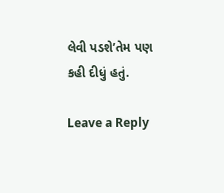લેવી પડશે’તેમ પણ કહી દીધું હતું.

Leave a Reply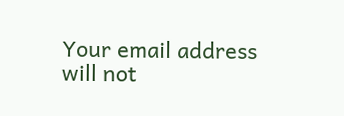Your email address will not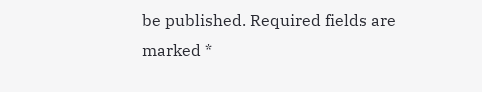be published. Required fields are marked *